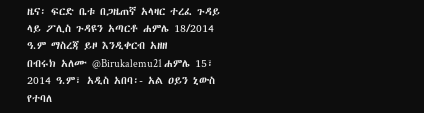ዜና፡ ፍርድ ቤቱ በጋዜጠኛ አላዛር ተረፈ ጉዳይ ላይ ፖሊስ ጉዳዩን አጣርቶ ሐምሌ 18/2014 ዓ.ም ማስረጃ ይዞ እንዲቀርብ አዘዘ
በብሩክ አለሙ @Birukalemu21 ሐምሌ 15፣ 2014 ዓ.ም፣ አዲስ አበባ፡- አል ዐይን ኒውስ የተባለ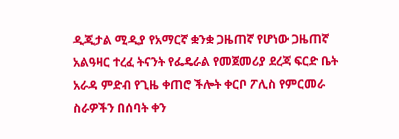ዲጂታል ሚዲያ የአማርኛ ቋንቋ ጋዜጠኛ የሆነው ጋዜጠኛ አልዓዛር ተረፈ ትናንት የፌዴራል የመጀመሪያ ደረጃ ፍርድ ቤት አራዳ ምድብ የጊዜ ቀጠሮ ችሎት ቀርቦ ፖሊስ የምርመራ ስራዎችን በሰባት ቀን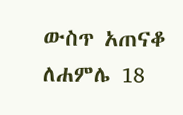ውስጥ አጠናቆ ለሐምሌ 18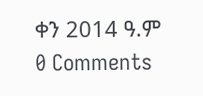ቀን 2014 ዓ.ም
0 Comments